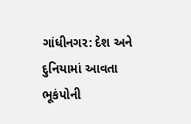ગાંધીનગર: દેશ અને દુનિયામાં આવતા ભૂકંપોની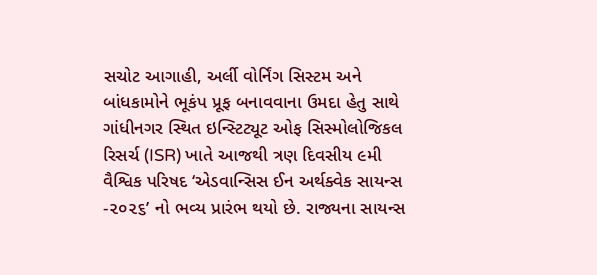સચોટ આગાહી, અર્લી વોર્નિંગ સિસ્ટમ અને બાંધકામોને ભૂકંપ પ્રૂફ બનાવવાના ઉમદા હેતુ સાથે ગાંધીનગર સ્થિત ઇન્સ્ટિટ્યૂટ ઓફ સિસ્મોલોજિકલ રિસર્ચ (ISR) ખાતે આજથી ત્રણ દિવસીય ૯મી વૈશ્વિક પરિષદ ‘એડવાન્સિસ ઈન અર્થક્વેક સાયન્સ -૨૦૨૬’ નો ભવ્ય પ્રારંભ થયો છે. રાજ્યના સાયન્સ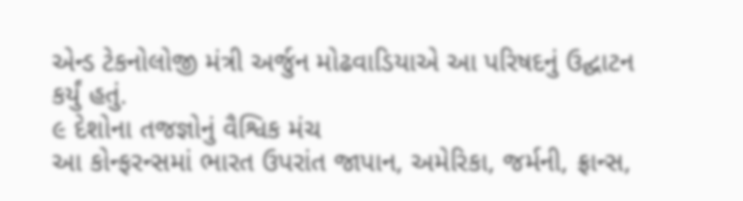એન્ડ ટેકનોલોજી મંત્રી અર્જુન મોઢવાડિયાએ આ પરિષદનું ઉદ્ઘાટન કર્યું હતું.
૯ દેશોના તજજ્ઞોનું વૈશ્વિક મંચ
આ કોન્ફરન્સમાં ભારત ઉપરાંત જાપાન, અમેરિકા, જર્મની, ફ્રાન્સ,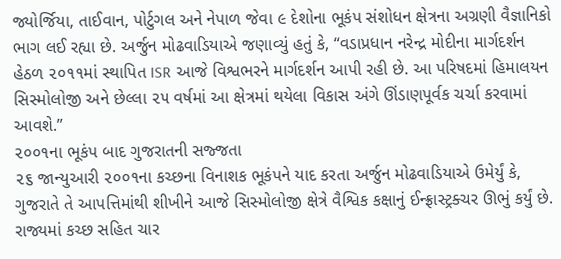જ્યોર્જિયા, તાઈવાન, પોર્ટુગલ અને નેપાળ જેવા ૯ દેશોના ભૂકંપ સંશોધન ક્ષેત્રના અગ્રણી વૈજ્ઞાનિકો ભાગ લઈ રહ્યા છે. અર્જુન મોઢવાડિયાએ જણાવ્યું હતું કે, “વડાપ્રધાન નરેન્દ્ર મોદીના માર્ગદર્શન હેઠળ ૨૦૧૧માં સ્થાપિત ISR આજે વિશ્વભરને માર્ગદર્શન આપી રહી છે. આ પરિષદમાં હિમાલયન સિસ્મોલોજી અને છેલ્લા ૨૫ વર્ષમાં આ ક્ષેત્રમાં થયેલા વિકાસ અંગે ઊંડાણપૂર્વક ચર્ચા કરવામાં આવશે.”
૨૦૦૧ના ભૂકંપ બાદ ગુજરાતની સજ્જતા
૨૬ જાન્યુઆરી ૨૦૦૧ના કચ્છના વિનાશક ભૂકંપને યાદ કરતા અર્જુન મોઢવાડિયાએ ઉમેર્યું કે, ગુજરાતે તે આપત્તિમાંથી શીખીને આજે સિસ્મોલોજી ક્ષેત્રે વૈશ્વિક કક્ષાનું ઈન્ફ્રાસ્ટ્રક્ચર ઊભું કર્યું છે. રાજ્યમાં કચ્છ સહિત ચાર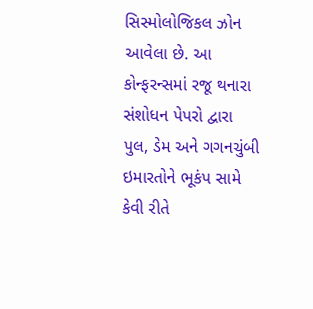સિસ્મોલોજિકલ ઝોન આવેલા છે. આ કોન્ફરન્સમાં રજૂ થનારા સંશોધન પેપરો દ્વારા પુલ, ડેમ અને ગગનચુંબી ઇમારતોને ભૂકંપ સામે કેવી રીતે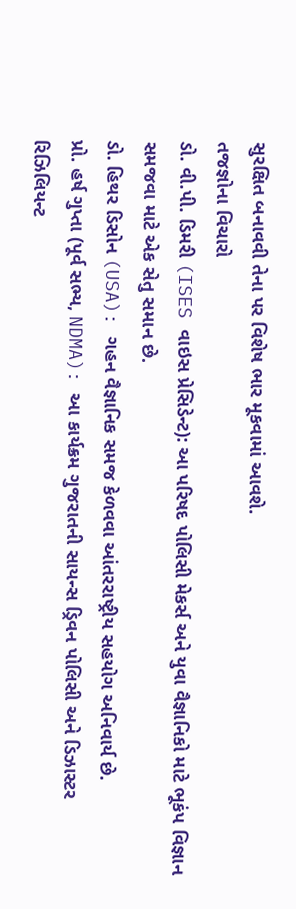સુરક્ષિત બનાવવી તેના પર વિશેષ ભાર મૂકવામાં આવશે.
તજજ્ઞોના વિચારો
ડો. વી.પી. ડિમરી (ISES વાઇસ પ્રેસિડેન્ટ): આ પરિષદ પોલિસી મેકર્સ અને યુવા વૈજ્ઞાનિકો માટે ભૂકંપ વિજ્ઞાન સમજવા માટે એક સેતુ સમાન છે.
ડો. હિથર ડિસોન (USA): ગહન વૈજ્ઞાનિક સમજ કેળવવા આંતરરાષ્ટ્રીય સહયોગ અનિવાર્ય છે.
પ્રો. હર્ષ ગુપ્તા (પૂર્વ સભ્ય, NDMA): આ કાર્યક્રમ ગુજરાતની સાયન્સ ડ્રિવન પોલિસી અને ડિઝાસ્ટર રિઝિલિયન્ટ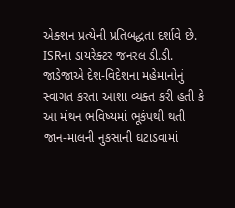એક્શન પ્રત્યેની પ્રતિબદ્ધતા દર્શાવે છે.
ISRના ડાયરેક્ટર જનરલ ડી.ડી. જાડેજાએ દેશ-વિદેશના મહેમાનોનું સ્વાગત કરતા આશા વ્યક્ત કરી હતી કે આ મંથન ભવિષ્યમાં ભૂકંપથી થતી જાન-માલની નુકસાની ઘટાડવામાં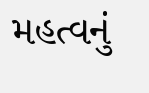મહત્વનું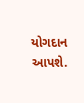યોગદાન આપશે.